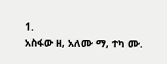1.
አስፋው ዘ, አለሙ ማ, ተካ ሙ.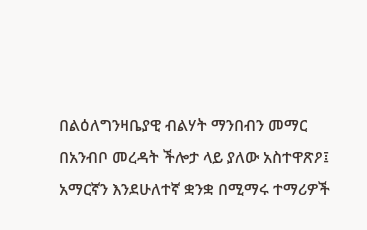በልዕለግንዛቤያዊ ብልሃት ማንበብን መማር በአንብቦ መረዳት ችሎታ ላይ ያለው አስተዋጽዖ፤ አማርኛን እንደሁለተኛ ቋንቋ በሚማሩ ተማሪዎች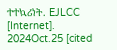ተተኳሪነት. EJLCC [Internet]. 2024Oct.25 [cited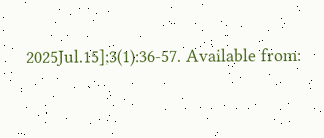2025Jul.15];3(1):36-57. Available from: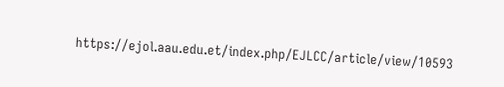https://ejol.aau.edu.et/index.php/EJLCC/article/view/10593